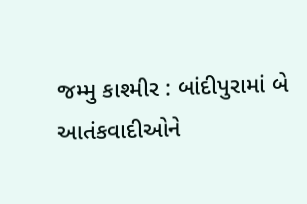જમ્મુ કાશ્મીર : બાંદીપુરામાં બે આતંકવાદીઓને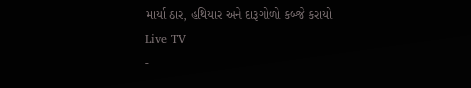માર્યા ઠાર, હથિયાર અને દારૂગોળો કબ્જે કરાયો
Live TV
-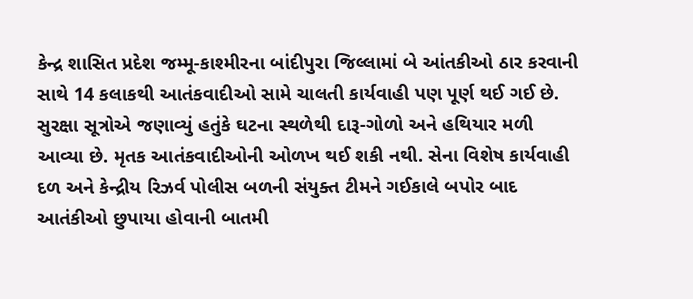કેન્દ્ર શાસિત પ્રદેશ જમ્મૂ-કાશ્મીરના બાંદીપુરા જિલ્લામાં બે આંતકીઓ ઠાર કરવાની સાથે 14 કલાકથી આતંકવાદીઓ સામે ચાલતી કાર્યવાહી પણ પૂર્ણ થઈ ગઈ છે. સુરક્ષા સૂત્રોએ જણાવ્યું હતુંકે ઘટના સ્થળેથી દારૂ-ગોળો અને હથિયાર મળી આવ્યા છે. મૃતક આતંકવાદીઓની ઓળખ થઈ શકી નથી. સેના વિશેષ કાર્યવાહી દળ અને કેન્દ્રીય રિઝર્વ પોલીસ બળની સંયુક્ત ટીમને ગઈકાલે બપોર બાદ આતંકીઓ છુપાયા હોવાની બાતમી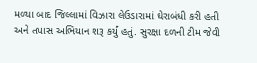મળ્યા બાદ જિલ્લામાં વિઝારા લેઉડારામાં ઘેરાબંધી કરી હતી અને તપાસ અભિયાન શરૂ કર્યું હતું. સુરક્ષા દળની ટીમ જેવી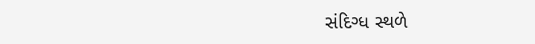સંદિગ્ધ સ્થળે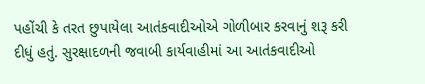પહોંચી કે તરત છુપાયેલા આતંકવાદીઓએ ગોળીબાર કરવાનું શરૂ કરી દીધું હતું. સુરક્ષાદળની જવાબી કાર્યવાહીમાં આ આતંકવાદીઓ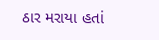ઠાર મરાયા હતાં